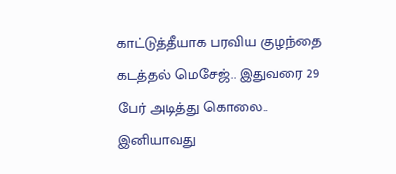காட்டுத்தீயாக பரவிய குழந்தை கடத்தல் மெசேஜ்.. இதுவரை 29 பேர் அடித்து கொலை.. இனியாவது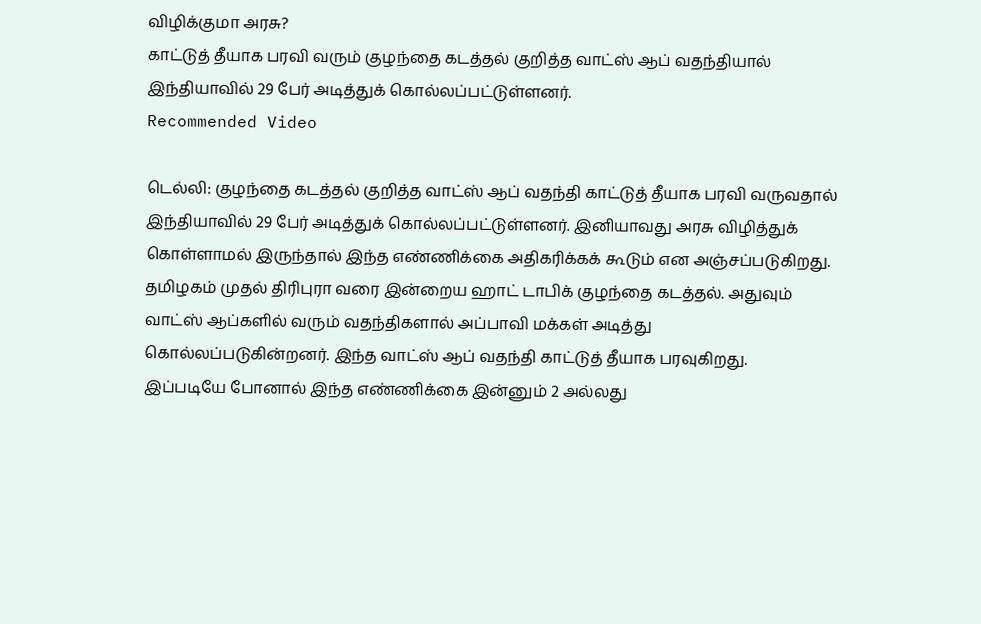விழிக்குமா அரசு?
காட்டுத் தீயாக பரவி வரும் குழந்தை கடத்தல் குறித்த வாட்ஸ் ஆப் வதந்தியால் இந்தியாவில் 29 பேர் அடித்துக் கொல்லப்பட்டுள்ளனர்.
Recommended Video

டெல்லி: குழந்தை கடத்தல் குறித்த வாட்ஸ் ஆப் வதந்தி காட்டுத் தீயாக பரவி வருவதால் இந்தியாவில் 29 பேர் அடித்துக் கொல்லப்பட்டுள்ளனர். இனியாவது அரசு விழித்துக் கொள்ளாமல் இருந்தால் இந்த எண்ணிக்கை அதிகரிக்கக் கூடும் என அஞ்சப்படுகிறது.
தமிழகம் முதல் திரிபுரா வரை இன்றைய ஹாட் டாபிக் குழந்தை கடத்தல். அதுவும் வாட்ஸ் ஆப்களில் வரும் வதந்திகளால் அப்பாவி மக்கள் அடித்து கொல்லப்படுகின்றனர். இந்த வாட்ஸ் ஆப் வதந்தி காட்டுத் தீயாக பரவுகிறது.
இப்படியே போனால் இந்த எண்ணிக்கை இன்னும் 2 அல்லது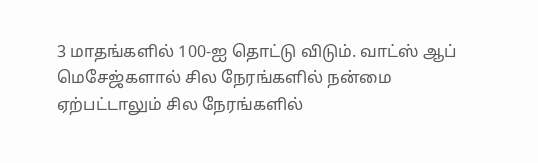3 மாதங்களில் 100-ஐ தொட்டு விடும். வாட்ஸ் ஆப் மெசேஜ்களால் சில நேரங்களில் நன்மை ஏற்பட்டாலும் சில நேரங்களில்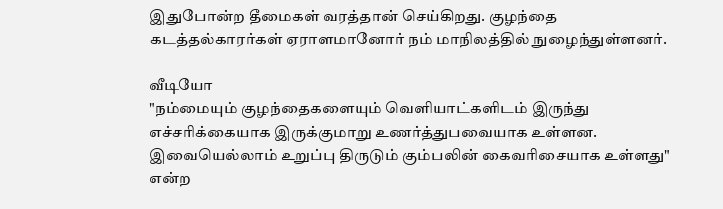இதுபோன்ற தீமைகள் வரத்தான் செய்கிறது. குழந்தை கடத்தல்காரர்கள் ஏராளமானோர் நம் மாநிலத்தில் நுழைந்துள்ளனர்.

வீடியோ
"நம்மையும் குழந்தைகளையும் வெளியாட்களிடம் இருந்து எச்சரிக்கையாக இருக்குமாறு உணர்த்துபவையாக உள்ளன. இவையெல்லாம் உறுப்பு திருடும் கும்பலின் கைவரிசையாக உள்ளது" என்ற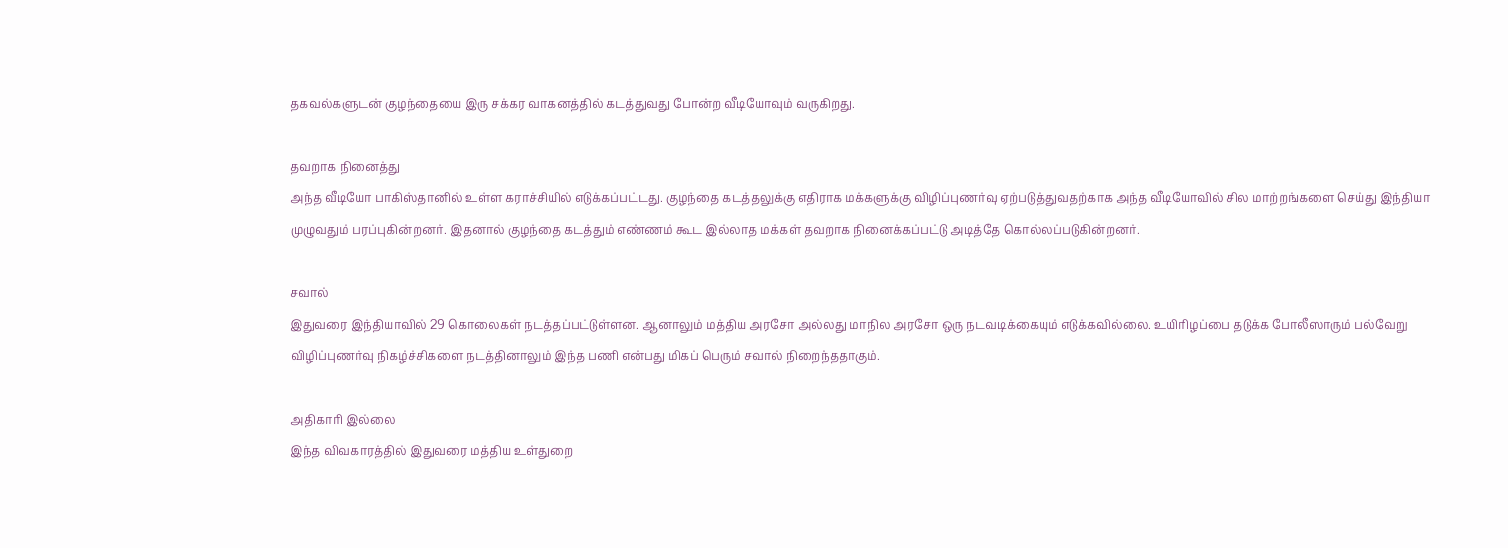தகவல்களுடன் குழந்தையை இரு சக்கர வாகனத்தில் கடத்துவது போன்ற வீடியோவும் வருகிறது.

தவறாக நினைத்து
அந்த வீடியோ பாகிஸ்தானில் உள்ள கராச்சியில் எடுக்கப்பட்டது. குழந்தை கடத்தலுக்கு எதிராக மக்களுக்கு விழிப்புணர்வு ஏற்படுத்துவதற்காக அந்த வீடியோவில் சில மாற்றங்களை செய்து இந்தியா முழுவதும் பரப்புகின்றனர். இதனால் குழந்தை கடத்தும் எண்ணம் கூட இல்லாத மக்கள் தவறாக நினைக்கப்பட்டு அடித்தே கொல்லப்படுகின்றனர்.

சவால்
இதுவரை இந்தியாவில் 29 கொலைகள் நடத்தப்பட்டுள்ளன. ஆனாலும் மத்திய அரசோ அல்லது மாநில அரசோ ஒரு நடவடிக்கையும் எடுக்கவில்லை. உயிரிழப்பை தடுக்க போலீஸாரும் பல்வேறு விழிப்புணர்வு நிகழ்ச்சிகளை நடத்தினாலும் இந்த பணி என்பது மிகப் பெரும் சவால் நிறைந்ததாகும்.

அதிகாரி இல்லை
இந்த விவகாரத்தில் இதுவரை மத்திய உள்துறை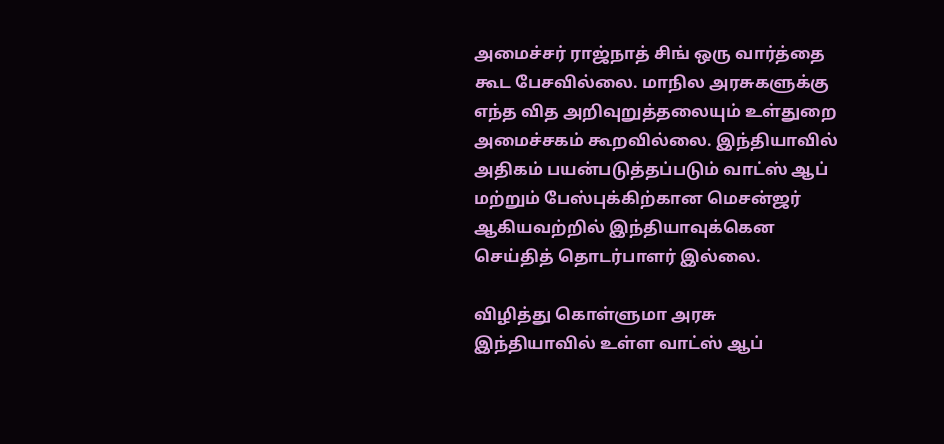அமைச்சர் ராஜ்நாத் சிங் ஒரு வார்த்தை கூட பேசவில்லை. மாநில அரசுகளுக்கு எந்த வித அறிவுறுத்தலையும் உள்துறை அமைச்சகம் கூறவில்லை. இந்தியாவில் அதிகம் பயன்படுத்தப்படும் வாட்ஸ் ஆப் மற்றும் பேஸ்புக்கிற்கான மெசன்ஜர் ஆகியவற்றில் இந்தியாவுக்கென செய்தித் தொடர்பாளர் இல்லை.

விழித்து கொள்ளுமா அரசு
இந்தியாவில் உள்ள வாட்ஸ் ஆப்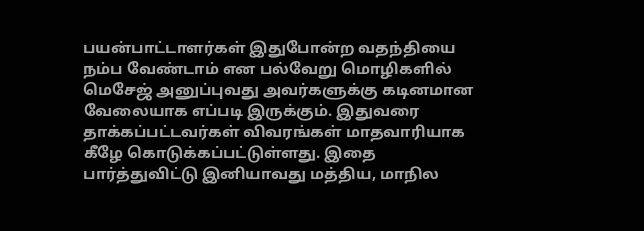பயன்பாட்டாளர்கள் இதுபோன்ற வதந்தியை நம்ப வேண்டாம் என பல்வேறு மொழிகளில் மெசேஜ் அனுப்புவது அவர்களுக்கு கடினமான வேலையாக எப்படி இருக்கும். இதுவரை தாக்கப்பட்டவர்கள் விவரங்கள் மாதவாரியாக கீழே கொடுக்கப்பட்டுள்ளது. இதை பார்த்துவிட்டு இனியாவது மத்திய, மாநில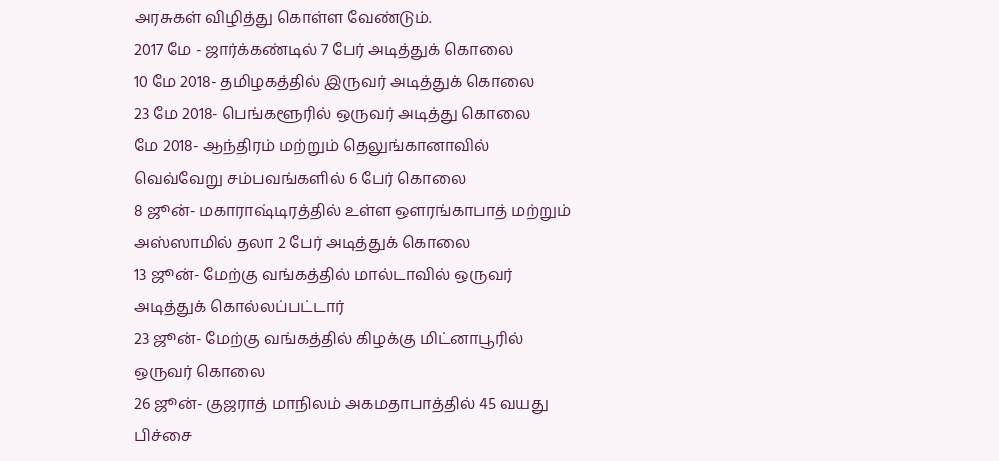அரசுகள் விழித்து கொள்ள வேண்டும்.
2017 மே - ஜார்க்கண்டில் 7 பேர் அடித்துக் கொலை
10 மே 2018- தமிழகத்தில் இருவர் அடித்துக் கொலை
23 மே 2018- பெங்களூரில் ஒருவர் அடித்து கொலை
மே 2018- ஆந்திரம் மற்றும் தெலுங்கானாவில் வெவ்வேறு சம்பவங்களில் 6 பேர் கொலை
8 ஜூன்- மகாராஷ்டிரத்தில் உள்ள ஔரங்காபாத் மற்றும் அஸ்ஸாமில் தலா 2 பேர் அடித்துக் கொலை
13 ஜூன்- மேற்கு வங்கத்தில் மால்டாவில் ஒருவர் அடித்துக் கொல்லப்பட்டார்
23 ஜூன்- மேற்கு வங்கத்தில் கிழக்கு மிட்னாபூரில் ஒருவர் கொலை
26 ஜூன்- குஜராத் மாநிலம் அகமதாபாத்தில் 45 வயது பிச்சை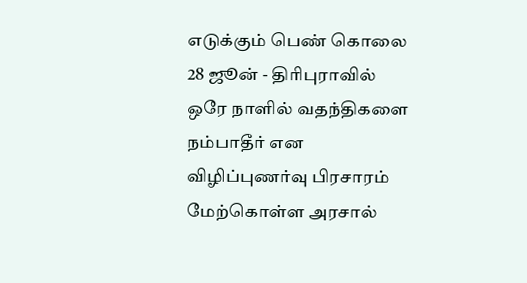எடுக்கும் பெண் கொலை
28 ஜூன் - திரிபுராவில் ஒரே நாளில் வதந்திகளை நம்பாதீர் என விழிப்புணர்வு பிரசாரம் மேற்கொள்ள அரசால்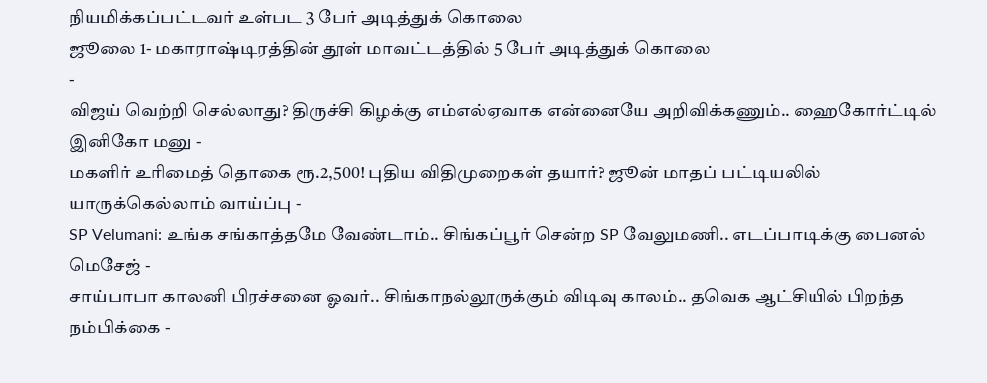நியமிக்கப்பட்டவர் உள்பட 3 பேர் அடித்துக் கொலை
ஜூலை 1- மகாராஷ்டிரத்தின் தூள் மாவட்டத்தில் 5 பேர் அடித்துக் கொலை
-
விஜய் வெற்றி செல்லாது? திருச்சி கிழக்கு எம்எல்ஏவாக என்னையே அறிவிக்கணும்.. ஹைகோர்ட்டில் இனிகோ மனு -
மகளிர் உரிமைத் தொகை ரூ.2,500! புதிய விதிமுறைகள் தயார்? ஜூன் மாதப் பட்டியலில் யாருக்கெல்லாம் வாய்ப்பு -
SP Velumani: உங்க சங்காத்தமே வேண்டாம்.. சிங்கப்பூர் சென்ற SP வேலுமணி.. எடப்பாடிக்கு பைனல் மெசேஜ் -
சாய்பாபா காலனி பிரச்சனை ஓவர்.. சிங்காநல்லூருக்கும் விடிவு காலம்.. தவெக ஆட்சியில் பிறந்த நம்பிக்கை -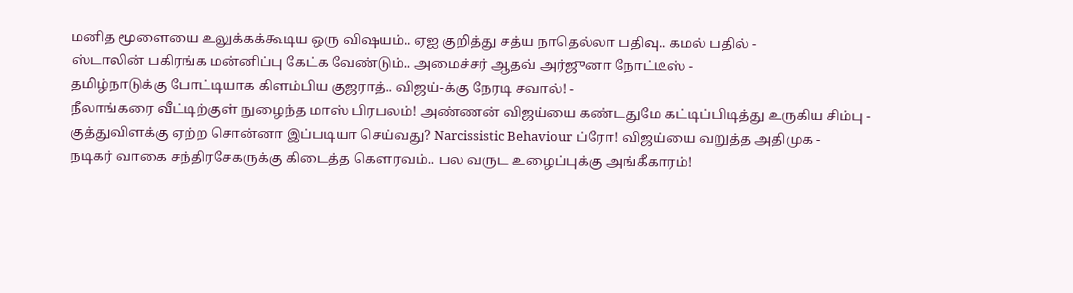மனித மூளையை உலுக்கக்கூடிய ஒரு விஷயம்.. ஏஐ குறித்து சத்ய நாதெல்லா பதிவு.. கமல் பதில் -
ஸ்டாலின் பகிரங்க மன்னிப்பு கேட்க வேண்டும்.. அமைச்சர் ஆதவ் அர்ஜுனா நோட்டீஸ் -
தமிழ்நாடுக்கு போட்டியாக கிளம்பிய குஜராத்.. விஜய்-க்கு நேரடி சவால்! -
நீலாங்கரை வீட்டிற்குள் நுழைந்த மாஸ் பிரபலம்! அண்ணன் விஜய்யை கண்டதுமே கட்டிப்பிடித்து உருகிய சிம்பு -
குத்துவிளக்கு ஏற்ற சொன்னா இப்படியா செய்வது? Narcissistic Behaviour ப்ரோ! விஜய்யை வறுத்த அதிமுக -
நடிகர் வாகை சந்திரசேகருக்கு கிடைத்த கௌரவம்.. பல வருட உழைப்புக்கு அங்கீகாரம்!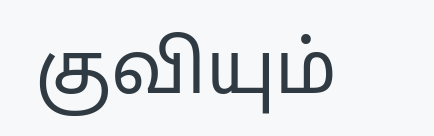குவியும்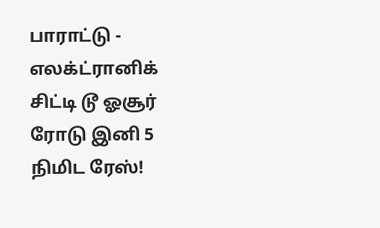பாராட்டு -
எலக்ட்ரானிக் சிட்டி டூ ஓசூர் ரோடு இனி 5 நிமிட ரேஸ்!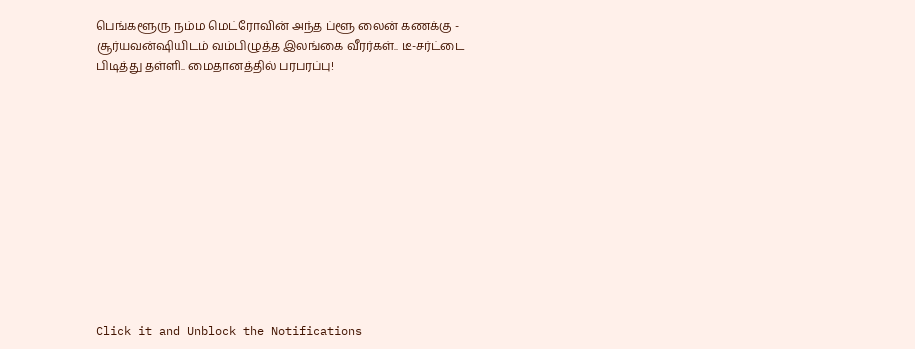பெங்களூரு நம்ம மெட்ரோவின் அந்த ப்ளூ லைன் கணக்கு -
சூர்யவன்ஷியிடம் வம்பிழுத்த இலங்கை வீரர்கள்.. டீ-சர்ட்டை பிடித்து தள்ளி.. மைதானத்தில் பரபரப்பு!












Click it and Unblock the Notifications